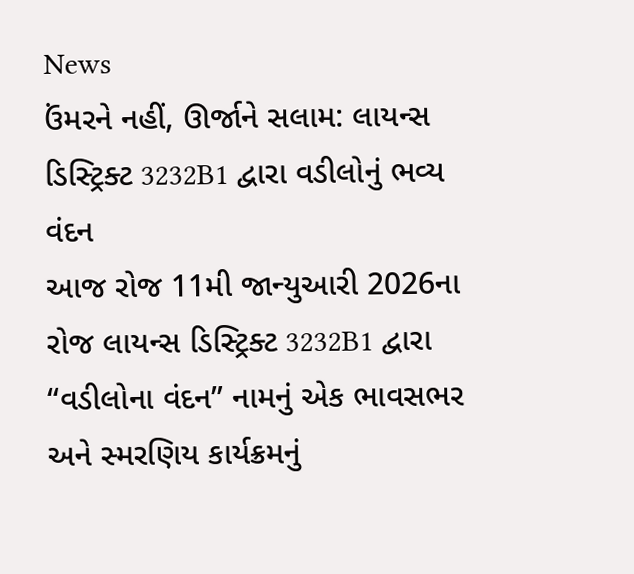News
ઉંમરને નહીં, ઊર્જાને સલામ: લાયન્સ ડિસ્ટ્રિક્ટ 3232B1 દ્વારા વડીલોનું ભવ્ય વંદન
આજ રોજ 11મી જાન્યુઆરી 2026ના રોજ લાયન્સ ડિસ્ટ્રિક્ટ 3232B1 દ્વારા “વડીલોના વંદન” નામનું એક ભાવસભર અને સ્મરણિય કાર્યક્રમનું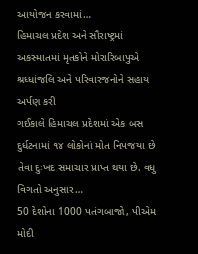આયોજન કરવામાં…
હિમાચલ પ્રદેશ અને સૌરાષ્ટ્રમાં અકસ્માતમાં મૃતકોને મોરારિબાપુએ શ્રધ્ધાંજલિ અને પરિવારજનોને સહાય અર્પણ કરી
ગઈકાલે હિમાચલ પ્રદેશમાં એક બસ દુર્ધટનામાં ૧૪ લોકોનાં મોત નિપજયા છે તેવા દુઃખદ સમાચાર પ્રાપ્ત થયા છે. વધુ વિગતો અનુસાર…
50 દેશોના 1000 પતંગબાજો, પીએમ મોદી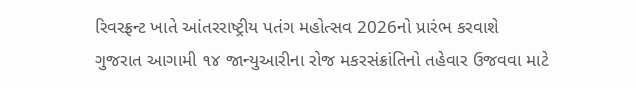રિવરફ્રન્ટ ખાતે આંતરરાષ્ટ્રીય પતંગ મહોત્સવ 2026નો પ્રારંભ કરવાશે
ગુજરાત આગામી ૧૪ જાન્યુઆરીના રોજ મકરસંક્રાંતિનો તહેવાર ઉજવવા માટે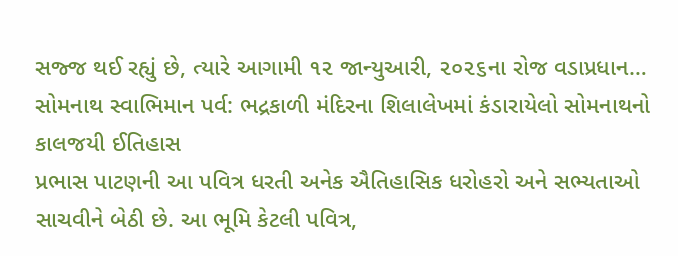સજ્જ થઈ રહ્યું છે, ત્યારે આગામી ૧૨ જાન્યુઆરી, ૨૦૨૬ના રોજ વડાપ્રધાન…
સોમનાથ સ્વાભિમાન પર્વ: ભદ્રકાળી મંદિરના શિલાલેખમાં કંડારાયેલો સોમનાથનો કાલજયી ઈતિહાસ
પ્રભાસ પાટણની આ પવિત્ર ધરતી અનેક ઐતિહાસિક ધરોહરો અને સભ્યતાઓ સાચવીને બેઠી છે. આ ભૂમિ કેટલી પવિત્ર,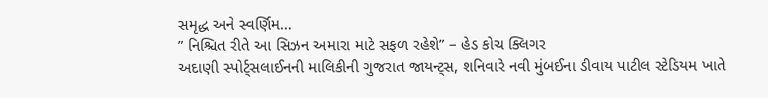સમૃદ્ધ અને સ્વર્ણિમ…
” નિશ્ચિત રીતે આ સિઝન અમારા માટે સફળ રહેશે” – હેડ કોચ ક્લિગર
અદાણી સ્પોર્ટ્સલાઈનની માલિકીની ગુજરાત જાયન્ટ્સ, શનિવારે નવી મુંબઈના ડીવાય પાટીલ સ્ટેડિયમ ખાતે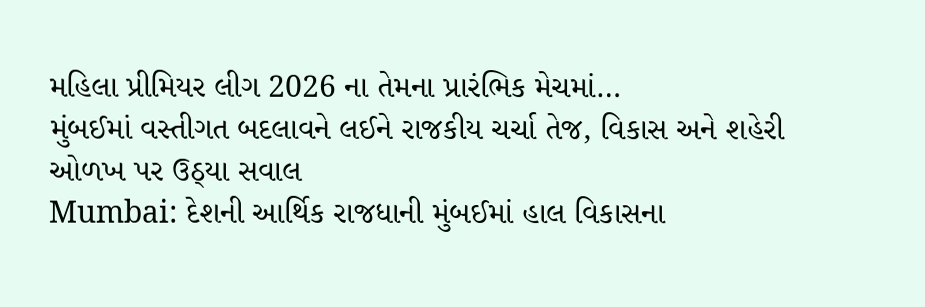મહિલા પ્રીમિયર લીગ 2026 ના તેમના પ્રારંભિક મેચમાં…
મુંબઈમાં વસ્તીગત બદલાવને લઈને રાજકીય ચર્ચા તેજ, વિકાસ અને શહેરી ઓળખ પર ઉઠ્યા સવાલ
Mumbai: દેશની આર્થિક રાજધાની મુંબઈમાં હાલ વિકાસના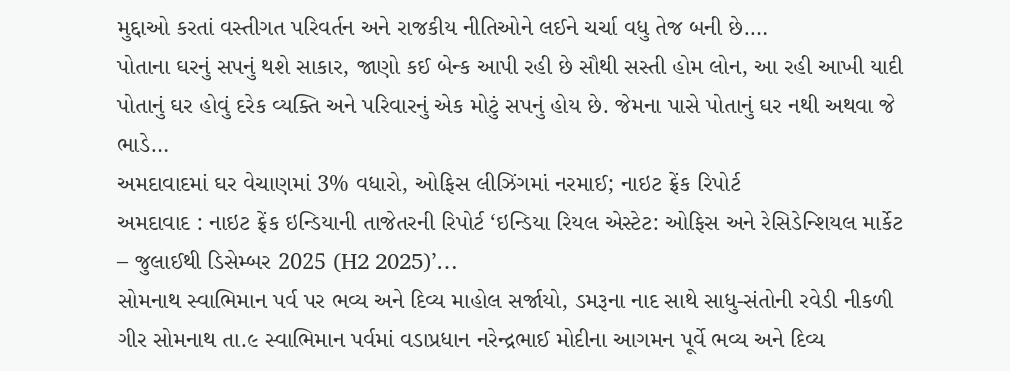મુદ્દાઓ કરતાં વસ્તીગત પરિવર્તન અને રાજકીય નીતિઓને લઈને ચર્ચા વધુ તેજ બની છે.…
પોતાના ઘરનું સપનું થશે સાકાર, જાણો કઈ બેન્ક આપી રહી છે સૌથી સસ્તી હોમ લોન, આ રહી આખી યાદી
પોતાનું ઘર હોવું દરેક વ્યક્તિ અને પરિવારનું એક મોટું સપનું હોય છે. જેમના પાસે પોતાનું ઘર નથી અથવા જે ભાડે…
અમદાવાદમાં ઘર વેચાણમાં 3% વધારો, ઓફિસ લીઝિંગમાં નરમાઈ; નાઇટ ફ્રેંક રિપોર્ટ
અમદાવાદ : નાઇટ ફ્રેંક ઇન્ડિયાની તાજેતરની રિપોર્ટ ‘ઇન્ડિયા રિયલ એસ્ટેટ: ઓફિસ અને રેસિડેન્શિયલ માર્કેટ – જુલાઈથી ડિસેમ્બર 2025 (H2 2025)’…
સોમનાથ સ્વાભિમાન પર્વ પર ભવ્ય અને દિવ્ય માહોલ સર્જાયો, ડમરૂના નાદ સાથે સાધુ-સંતોની રવેડી નીકળી
ગીર સોમનાથ તા.૯ સ્વાભિમાન પર્વમાં વડાપ્રધાન નરેન્દ્રભાઈ મોદીના આગમન પૂર્વે ભવ્ય અને દિવ્ય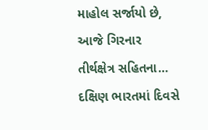માહોલ સર્જાયો છે, આજે ગિરનાર તીર્થક્ષેત્ર સહિતના…
દક્ષિણ ભારતમાં દિવસે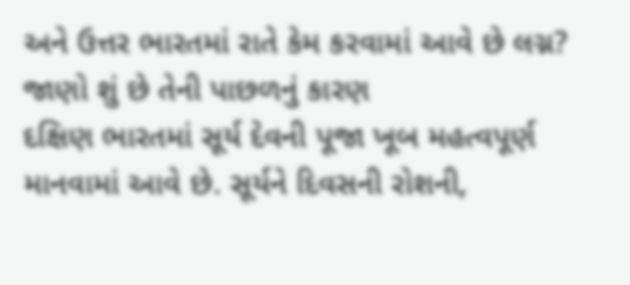અને ઉત્તર ભારતમાં રાતે કેમ કરવામાં આવે છે લગ્ન? જાણો શું છે તેની પાછળનું કારણ
દક્ષિણ ભારતમાં સૂર્ય દેવની પૂજા ખૂબ મહત્વપૂર્ણ માનવામાં આવે છે. સૂર્યને દિવસની રોશની,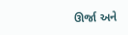ઊર્જા અને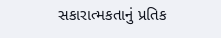સકારાત્મકતાનું પ્રતિક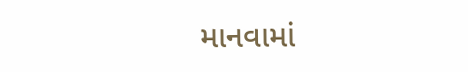માનવામાં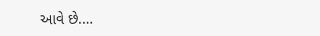આવે છે.…